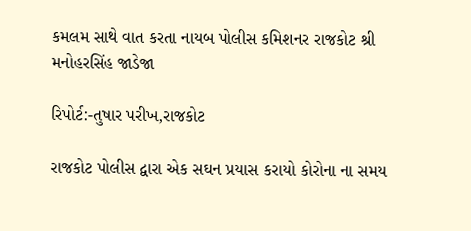કમલમ સાથે વાત કરતા નાયબ પોલીસ કમિશનર રાજકોટ શ્રી મનોહરસિંહ જાડેજા

રિપોર્ટ:-તુષાર પરીખ,રાજકોટ

રાજકોટ પોલીસ દ્વારા એક સઘન પ્રયાસ કરાયો કોરોના ના સમય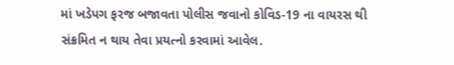માં ખડેપગ ફરજ બજાવતા પોલીસ જવાનો કોવિડ-19 ના વાયરસ થી સંક્રમિત ન થાય તેવા પ્રયત્નો કરવામાં આવેલ.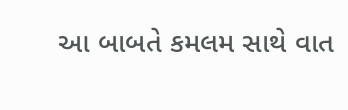આ બાબતે કમલમ સાથે વાત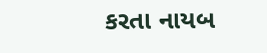કરતા નાયબ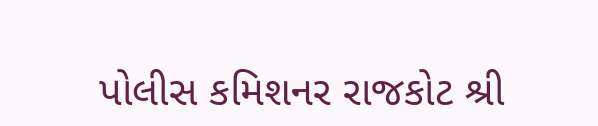પોલીસ કમિશનર રાજકોટ શ્રી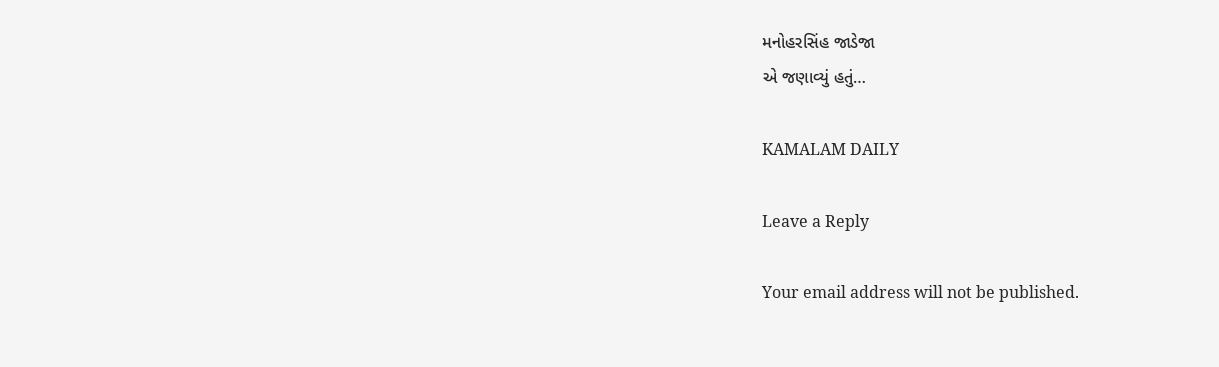મનોહરસિંહ જાડેજા
એ જણાવ્યું હતું…

KAMALAM DAILY

Leave a Reply

Your email address will not be published.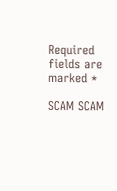Required fields are marked *

SCAM SCAM